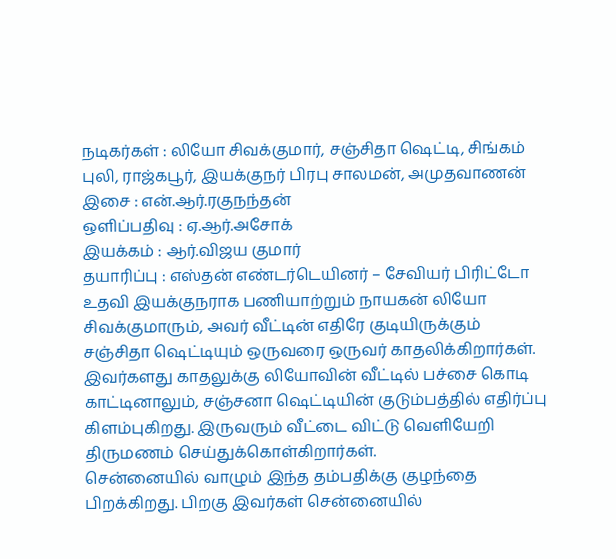நடிகர்கள் : லியோ சிவக்குமார், சஞ்சிதா ஷெட்டி, சிங்கம் புலி, ராஜ்கபூர், இயக்குநர் பிரபு சாலமன், அமுதவாணன்
இசை : என்.ஆர்.ரகுநந்தன்
ஒளிப்பதிவு : ஏ.ஆர்.அசோக்
இயக்கம் : ஆர்.விஜய குமார்
தயாரிப்பு : எஸ்தன் எண்டர்டெயினர் – சேவியர் பிரிட்டோ
உதவி இயக்குநராக பணியாற்றும் நாயகன் லியோ சிவக்குமாரும், அவர் வீட்டின் எதிரே குடியிருக்கும் சஞ்சிதா ஷெட்டியும் ஒருவரை ஒருவர் காதலிக்கிறார்கள். இவர்களது காதலுக்கு லியோவின் வீட்டில் பச்சை கொடி காட்டினாலும், சஞ்சனா ஷெட்டியின் குடும்பத்தில் எதிர்ப்பு கிளம்புகிறது. இருவரும் வீட்டை விட்டு வெளியேறி திருமணம் செய்துக்கொள்கிறார்கள்.
சென்னையில் வாழும் இந்த தம்பதிக்கு குழந்தை பிறக்கிறது. பிறகு இவர்கள் சென்னையில்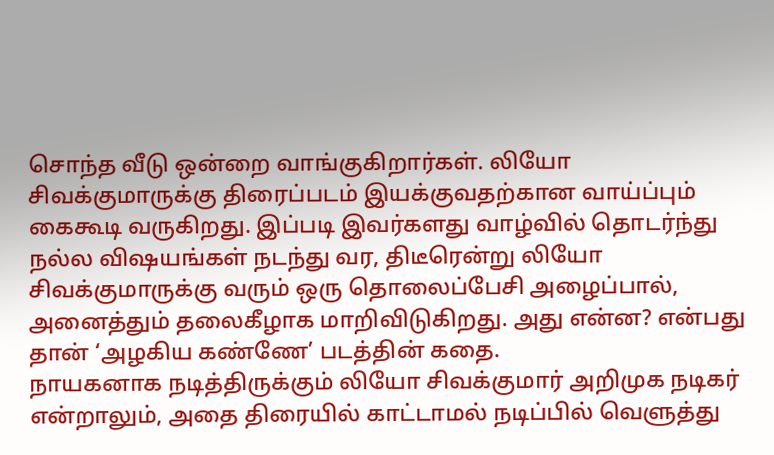சொந்த வீடு ஒன்றை வாங்குகிறார்கள். லியோ சிவக்குமாருக்கு திரைப்படம் இயக்குவதற்கான வாய்ப்பும் கைகூடி வருகிறது. இப்படி இவர்களது வாழ்வில் தொடர்ந்து நல்ல விஷயங்கள் நடந்து வர, திடீரென்று லியோ சிவக்குமாருக்கு வரும் ஒரு தொலைப்பேசி அழைப்பால், அனைத்தும் தலைகீழாக மாறிவிடுகிறது. அது என்ன? என்பது தான் ‘அழகிய கண்ணே’ படத்தின் கதை.
நாயகனாக நடித்திருக்கும் லியோ சிவக்குமார் அறிமுக நடிகர் என்றாலும், அதை திரையில் காட்டாமல் நடிப்பில் வெளுத்து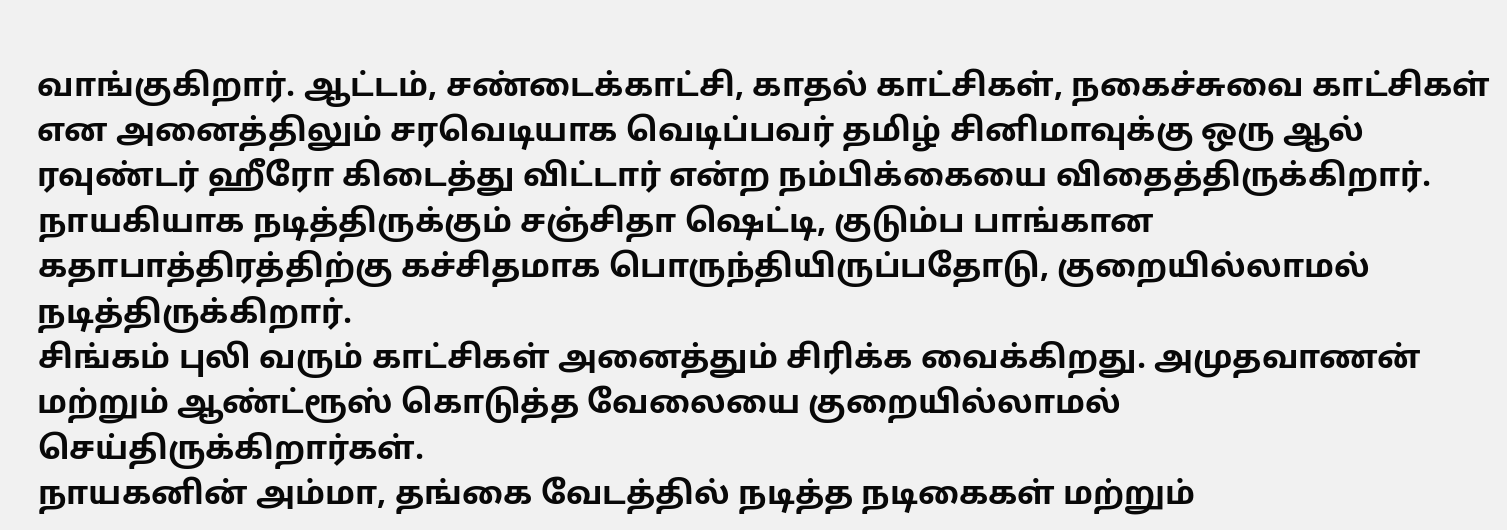வாங்குகிறார். ஆட்டம், சண்டைக்காட்சி, காதல் காட்சிகள், நகைச்சுவை காட்சிகள் என அனைத்திலும் சரவெடியாக வெடிப்பவர் தமிழ் சினிமாவுக்கு ஒரு ஆல் ரவுண்டர் ஹீரோ கிடைத்து விட்டார் என்ற நம்பிக்கையை விதைத்திருக்கிறார்.
நாயகியாக நடித்திருக்கும் சஞ்சிதா ஷெட்டி, குடும்ப பாங்கான கதாபாத்திரத்திற்கு கச்சிதமாக பொருந்தியிருப்பதோடு, குறையில்லாமல் நடித்திருக்கிறார்.
சிங்கம் புலி வரும் காட்சிகள் அனைத்தும் சிரிக்க வைக்கிறது. அமுதவாணன் மற்றும் ஆண்ட்ரூஸ் கொடுத்த வேலையை குறையில்லாமல் செய்திருக்கிறார்கள்.
நாயகனின் அம்மா, தங்கை வேடத்தில் நடித்த நடிகைகள் மற்றும்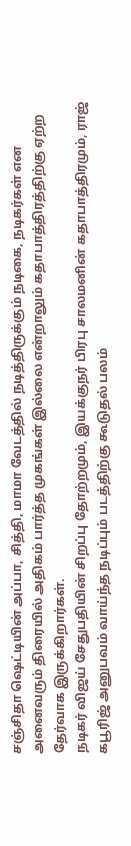சஞ்சிதா ஷெட்டியின் அப்பா, சித்தி, மாமா வேடத்தில் நடித்திருக்கும் நடிகை, நடிகர்கள் என அனைவரும் திரையில் அதிகம் பார்த்த முகங்கள் இல்லை என்றாலும் கதாபாத்திரத்திற்கு ஏற்ற தேர்வாக இருக்கிறார்கள்.
நடிகர் விஜய் சேதுபதியின் சிறப்பு தோற்றமும், இயக்குநர் பிரபு சாலமனின் கதாபாத்திரமும், ராஜ் கபூரிஜ் அனுபவம் வாய்ந்த நடிப்பும் படத்திற்கு கூடுதல் பலம்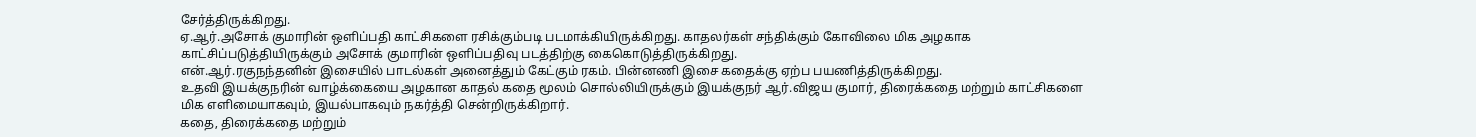சேர்த்திருக்கிறது.
ஏ.ஆர்.அசோக் குமாரின் ஒளிப்பதி காட்சிகளை ரசிக்கும்படி படமாக்கியிருக்கிறது. காதலர்கள் சந்திக்கும் கோவிலை மிக அழகாக காட்சிப்படுத்தியிருக்கும் அசோக் குமாரின் ஒளிப்பதிவு படத்திற்கு கைகொடுத்திருக்கிறது.
என்.ஆர்.ரகுநந்தனின் இசையில் பாடல்கள் அனைத்தும் கேட்கும் ரகம். பின்னணி இசை கதைக்கு ஏற்ப பயணித்திருக்கிறது.
உதவி இயக்குநரின் வாழ்க்கையை அழகான காதல் கதை மூலம் சொல்லியிருக்கும் இயக்குநர் ஆர்.விஜய குமார், திரைக்கதை மற்றும் காட்சிகளை மிக எளிமையாகவும், இயல்பாகவும் நகர்த்தி சென்றிருக்கிறார்.
கதை, திரைக்கதை மற்றும்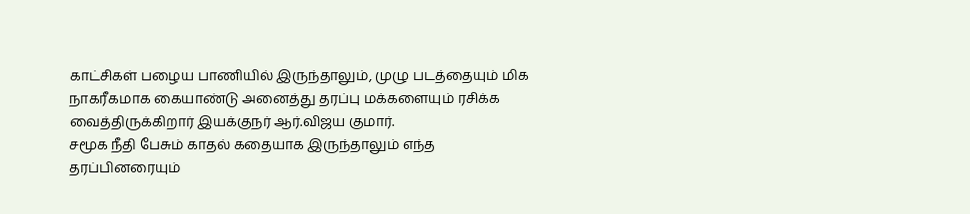காட்சிகள் பழைய பாணியில் இருந்தாலும், முழு படத்தையும் மிக நாகரீகமாக கையாண்டு அனைத்து தரப்பு மக்களையும் ரசிக்க வைத்திருக்கிறார் இயக்குநர் ஆர்.விஜய குமார்.
சமூக நீதி பேசும் காதல் கதையாக இருந்தாலும் எந்த தரப்பினரையும்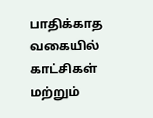பாதிக்காத வகையில் காட்சிகள் மற்றும்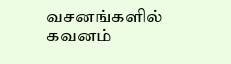வசனங்களில் கவனம்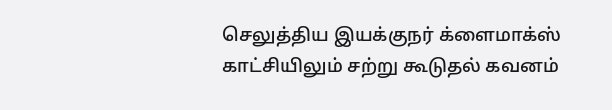செலுத்திய இயக்குநர் க்ளைமாக்ஸ் காட்சியிலும் சற்று கூடுதல் கவனம்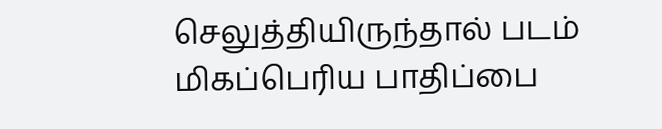செலுத்தியிருந்தால் படம் மிகப்பெரிய பாதிப்பை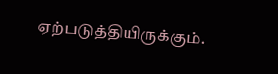ஏற்படுத்தியிருக்கும்.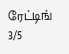ரேட்டிங் 3/5